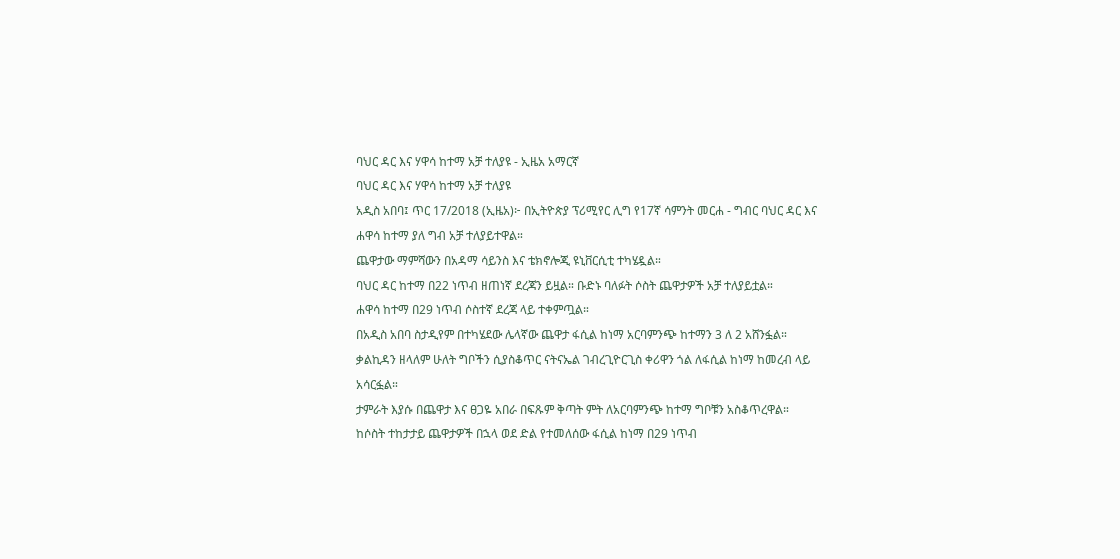ባህር ዳር እና ሃዋሳ ከተማ አቻ ተለያዩ - ኢዜአ አማርኛ
ባህር ዳር እና ሃዋሳ ከተማ አቻ ተለያዩ
አዲስ አበባ፤ ጥር 17/2018 (ኢዜአ)፦ በኢትዮጵያ ፕሪሚየር ሊግ የ17ኛ ሳምንት መርሐ - ግብር ባህር ዳር እና ሐዋሳ ከተማ ያለ ግብ አቻ ተለያይተዋል።
ጨዋታው ማምሻውን በአዳማ ሳይንስ እና ቴክኖሎጂ ዩኒቨርሲቲ ተካሄዷል።
ባህር ዳር ከተማ በ22 ነጥብ ዘጠነኛ ደረጃን ይዟል። ቡድኑ ባለፉት ሶስት ጨዋታዎች አቻ ተለያይቷል።
ሐዋሳ ከተማ በ29 ነጥብ ሶስተኛ ደረጃ ላይ ተቀምጧል።
በአዲስ አበባ ስታዲየም በተካሄደው ሌላኛው ጨዋታ ፋሲል ከነማ አርባምንጭ ከተማን 3 ለ 2 አሸንፏል።
ቃልኪዳን ዘላለም ሁለት ግቦችን ሲያስቆጥር ናትናኤል ገብረጊዮርጊስ ቀሪዋን ጎል ለፋሲል ከነማ ከመረብ ላይ አሳርፏል።
ታምራት እያሱ በጨዋታ እና ፀጋዬ አበራ በፍጹም ቅጣት ምት ለአርባምንጭ ከተማ ግቦቹን አስቆጥረዋል።
ከሶስት ተከታታይ ጨዋታዎች በኋላ ወደ ድል የተመለሰው ፋሲል ከነማ በ29 ነጥብ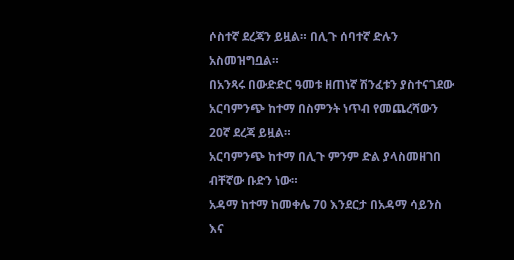ሶስተኛ ደረጃን ይዟል። በሊጉ ሰባተኛ ድሉን አስመዝግቧል።
በአንጻሩ በውድድር ዓመቱ ዘጠነኛ ሽንፈቱን ያስተናገደው አርባምንጭ ከተማ በስምንት ነጥብ የመጨረሻውን 20ኛ ደረጃ ይዟል።
አርባምንጭ ከተማ በሊጉ ምንም ድል ያላስመዘገበ ብቸኛው ቡድን ነው።
አዳማ ከተማ ከመቀሌ 70 እንደርታ በአዳማ ሳይንስ እና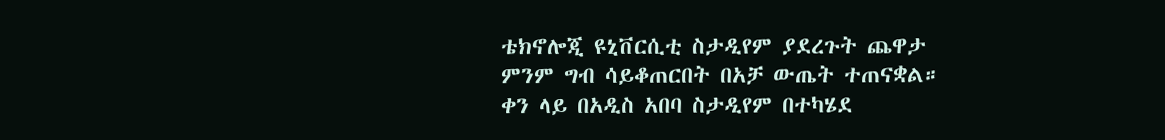ቴክኖሎጂ ዩኒቨርሲቲ ስታዲየም ያደረጉት ጨዋታ ምንም ግብ ሳይቆጠርበት በአቻ ውጤት ተጠናቋል።
ቀን ላይ በአዲስ አበባ ስታዲየም በተካሄደ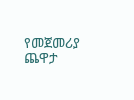የመጀመሪያ ጨዋታ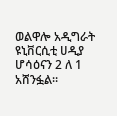ወልዋሎ አዲግራት ዩኒቨርሲቲ ሀዲያ ሆሳዕናን 2 ለ 1 አሸንፏል።